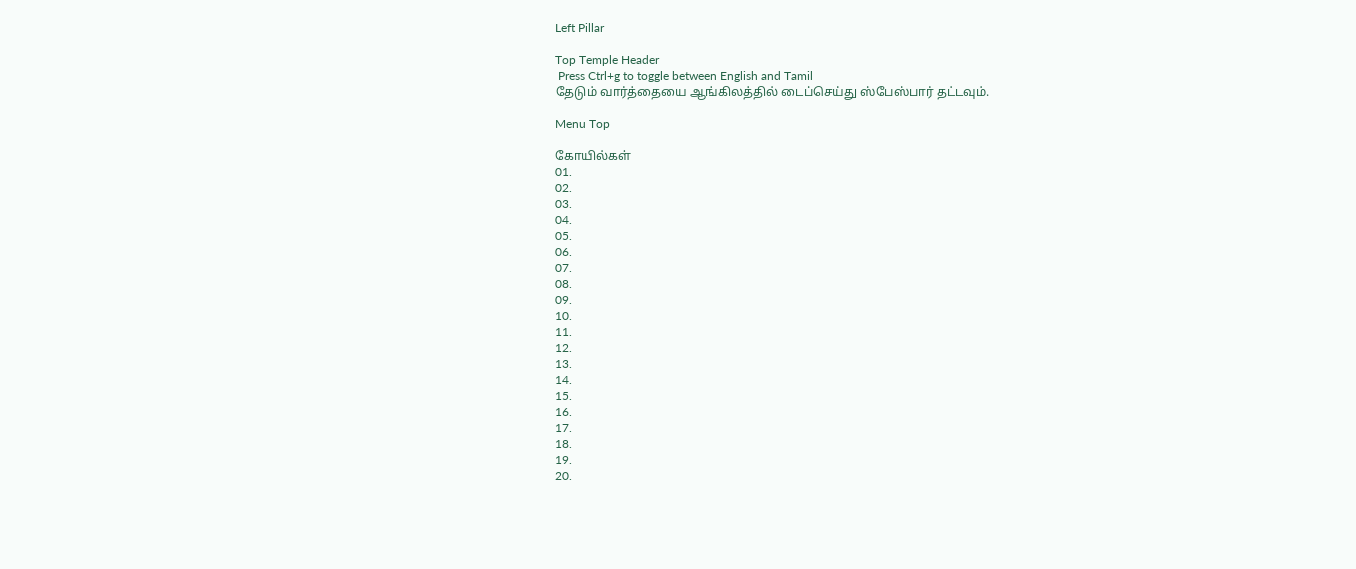Left Pillar

Top Temple Header
 Press Ctrl+g to toggle between English and Tamil
தேடும் வார்த்தையை ஆங்கிலத்தில் டைப்செய்து ஸ்பேஸ்பார் தட்டவும்.

Menu Top

கோயில்கள்
01.
02.
03.
04.
05.
06.
07.
08.
09.
10.
11.
12.
13.
14.
15.
16.
17.
18.
19.
20.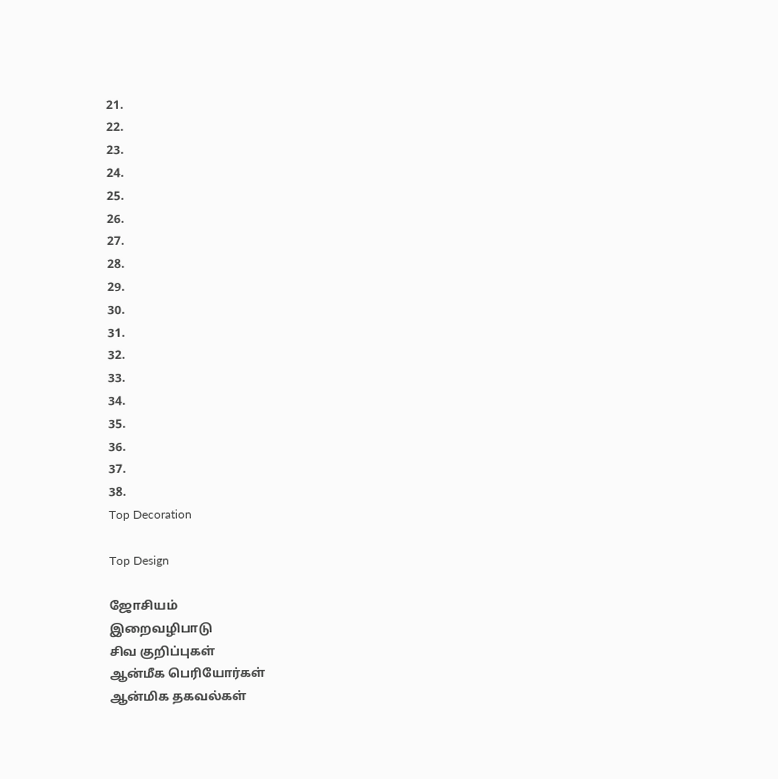21.
22.
23.
24.
25.
26.
27.
28.
29.
30.
31.
32.
33.
34.
35.
36.
37.
38.
Top Decoration

Top Design

ஜோசியம்
இறைவழிபாடு
சிவ குறிப்புகள்
ஆன்மீக பெரியோர்கள்
ஆன்மிக தகவல்கள்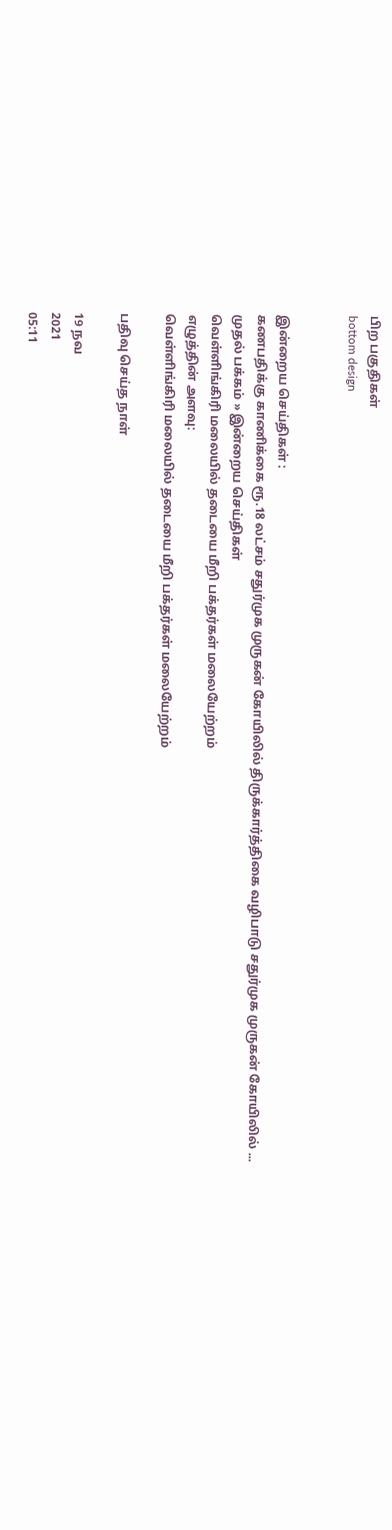பிற பகுதிகள்
bottom design


இன்றைய செய்திகள் :
கணபதிக்கு காணிக்கை ரூ.18 லட்சம் சதுர்முக முருகன் கோயிலில் திருக்கார்த்திகை வழிபாடு சதுர்முக முருகன் கோயிலில் ...
முதல் பக்கம் » இன்றைய செய்திகள்
வெள்ளிங்கிரி மலையில் தடையை மீறி பக்தர்கள் மலையேற்றம்
எழுத்தின் அளவு:
வெள்ளிங்கிரி மலையில் தடையை மீறி பக்தர்கள் மலையேற்றம்

பதிவு செய்த நாள்

19 நவ
2021
05:11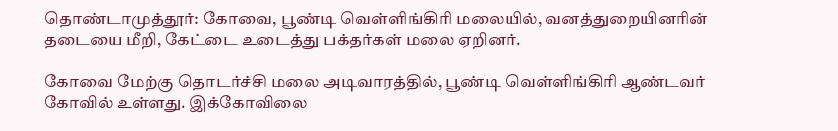தொண்டாமுத்தூர்: கோவை, பூண்டி வெள்ளிங்கிரி மலையில், வனத்துறையினரின் தடையை மீறி, கேட்டை உடைத்து பக்தர்கள் மலை ஏறினர்.

கோவை மேற்கு தொடர்ச்சி மலை அடிவாரத்தில், பூண்டி வெள்ளிங்கிரி ஆண்டவர் கோவில் உள்ளது. இக்கோவிலை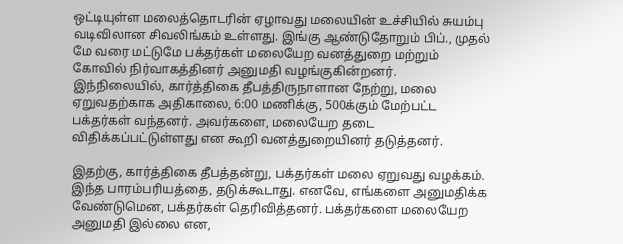ஒட்டியுள்ள மலைத்தொடரின் ஏழாவது மலையின் உச்சியில் சுயம்பு வடிவிலான சிவலிங்கம் உள்ளது. இங்கு ஆண்டுதோறும் பிப்., முதல் மே வரை மட்டுமே பக்தர்கள் மலையேற வனத்துறை மற்றும் கோவில் நிர்வாகத்தினர் அனுமதி வழங்குகின்றனர். இந்நிலையில், கார்த்திகை தீபத்திருநாளான நேற்று, மலை ஏறுவதற்காக அதிகாலை, 6:00 மணிக்கு, 500க்கும் மேற்பட்ட பக்தர்கள் வந்தனர். அவர்களை, மலையேற தடை விதிக்கப்பட்டுள்ளது என கூறி வனத்துறையினர் தடுத்தனர்.

இதற்கு, கார்த்திகை தீபத்தன்று, பக்தர்கள் மலை ஏறுவது வழக்கம். இந்த பாரம்பரியத்தை, தடுக்கூடாது. எனவே, எங்களை அனுமதிக்க வேண்டுமென, பக்தர்கள் தெரிவித்தனர். பக்தர்களை மலையேற அனுமதி இல்லை என,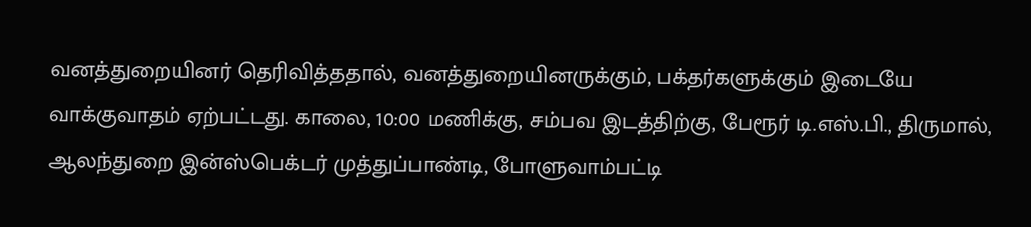வனத்துறையினர் தெரிவித்ததால், வனத்துறையினருக்கும், பக்தர்களுக்கும் இடையே வாக்குவாதம் ஏற்பட்டது. காலை, 10:00 மணிக்கு, சம்பவ இடத்திற்கு, பேரூர் டி.எஸ்.பி., திருமால், ஆலந்துறை இன்ஸ்பெக்டர் முத்துப்பாண்டி, போளுவாம்பட்டி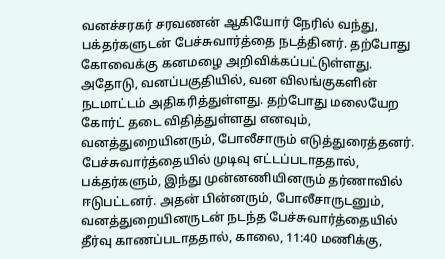வனச்சரகர் சரவணன் ஆகியோர் நேரில் வந்து, பக்தர்களுடன் பேச்சுவார்த்தை நடத்தினர். தற்போது கோவைக்கு கனமழை அறிவிக்கப்பட்டுள்ளது. அதோடு, வனப்பகுதியில், வன விலங்குகளின் நடமாட்டம் அதிகரித்துள்ளது. தற்போது மலையேற கோர்ட் தடை விதித்துள்ளது எனவும், வனத்துறையினரும், போலீசாரும் எடுத்துரைத்தனர். பேச்சுவார்த்தையில் முடிவு எட்டப்படாததால், பக்தர்களும், இந்து முன்னணியினரும் தர்ணாவில் ஈடுபட்டனர். அதன் பின்னரும், போலீசாருடனும், வனத்துறையினருடன் நடந்த பேச்சுவார்த்தையில் தீர்வு காணப்படாததால், காலை, 11:40 மணிக்கு,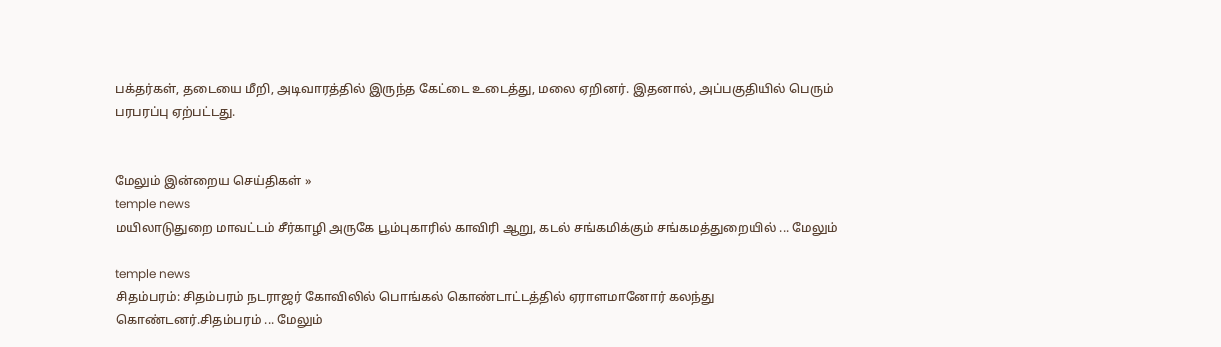பக்தர்கள், தடையை மீறி, அடிவாரத்தில் இருந்த கேட்டை உடைத்து, மலை ஏறினர். இதனால், அப்பகுதியில் பெரும் பரபரப்பு ஏற்பட்டது.


மேலும் இன்றைய செய்திகள் »
temple news
மயிலாடுதுறை மாவட்டம் சீர்காழி அருகே பூம்புகாரில் காவிரி ஆறு, கடல் சங்கமிக்கும் சங்கமத்துறையில் ... மேலும்

temple news
சிதம்பரம்: சிதம்பரம் நடராஜர் கோவிலில் பொங்கல் கொண்டாட்டத்தில் ஏராளமானோர் கலந்து கொண்டனர்.சிதம்பரம் ... மேலும்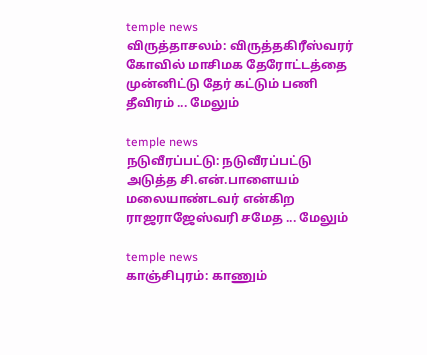temple news
விருத்தாசலம்: விருத்தகிரீஸ்வரர் கோவில் மாசிமக தேரோட்டத்தை முன்னிட்டு தேர் கட்டும் பணி தீவிரம் ... மேலும்

temple news
நடுவீரப்பட்டு: நடுவீரப்பட்டு அடுத்த சி.என்.பாளையம் மலையாண்டவர் என்கிற ராஜராஜேஸ்வரி சமேத ... மேலும்

temple news
காஞ்சிபுரம்: காணும்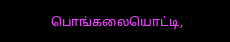பொங்கலையொட்டி,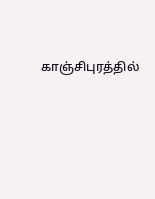காஞ்சிபுரத்தில்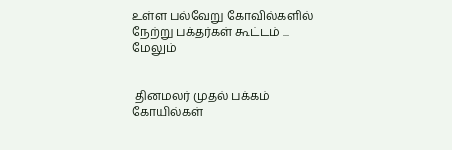உள்ள பல்வேறு கோவில்களில் நேற்று பக்தர்கள் கூட்டம் ... மேலும்


 தினமலர் முதல் பக்கம்   கோயில்கள்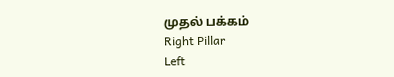முதல் பக்கம்
Right Pillar
Left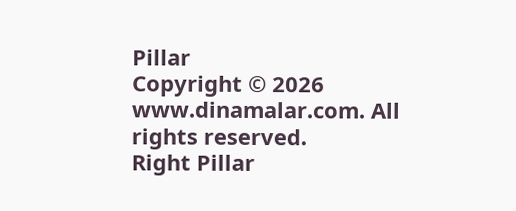Pillar
Copyright © 2026 www.dinamalar.com. All rights reserved.
Right Pillar